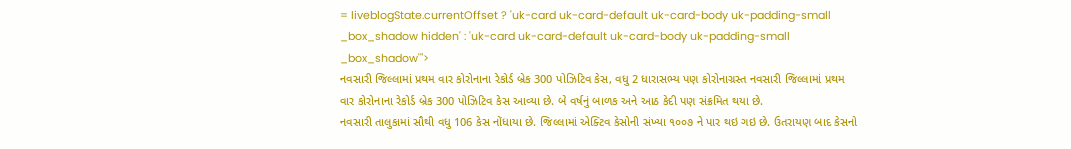= liveblogState.currentOffset ? 'uk-card uk-card-default uk-card-body uk-padding-small _box_shadow hidden' : 'uk-card uk-card-default uk-card-body uk-padding-small _box_shadow'">
નવસારી જિલ્લામાં પ્રથમ વાર કોરોનાના રેકોર્ડ બ્રેક 300 પોઝિટિવ કેસ, વધુ 2 ધારાસભ્ય પણ કોરોનાગ્રસ્ત નવસારી જિલ્લામાં પ્રથમ વાર કોરોનાના રેકોર્ડ બ્રેક 300 પોઝિટિવ કેસ આવ્યા છે. બે વર્ષનું બાળક અને આઠ કેદી પણ સંક્રમિત થયા છે.
નવસારી તાલુકામાં સૌથી વધુ 106 કેસ નોંધાયા છે. જિલ્લામાં એક્ટિવ કેસોની સંખ્યા ૧૦૦૭ ને પાર થઇ ગઇ છે. ઉતરાયણ બાદ કેસનો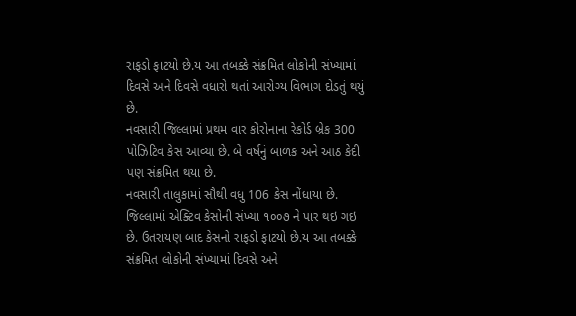રાફડો ફાટયો છે.ય આ તબક્કે સંક્રમિત લોકોની સંખ્યામાં દિવસે અને દિવસે વધારો થતાં આરોગ્ય વિભાગ દોડતું થયું છે.
નવસારી જિલ્લામાં પ્રથમ વાર કોરોનાના રેકોર્ડ બ્રેક 300 પોઝિટિવ કેસ આવ્યા છે. બે વર્ષનું બાળક અને આઠ કેદી પણ સંક્રમિત થયા છે.
નવસારી તાલુકામાં સૌથી વધુ 106 કેસ નોંધાયા છે. જિલ્લામાં એક્ટિવ કેસોની સંખ્યા ૧૦૦૭ ને પાર થઇ ગઇ છે. ઉતરાયણ બાદ કેસનો રાફડો ફાટયો છે.ય આ તબક્કે સંક્રમિત લોકોની સંખ્યામાં દિવસે અને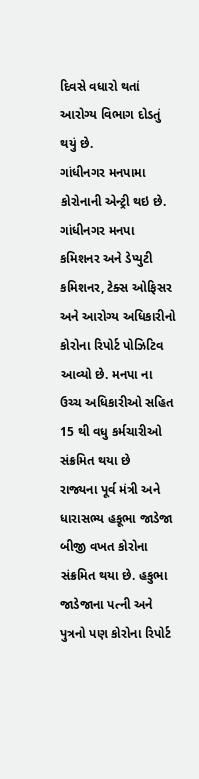દિવસે વધારો થતાં આરોગ્ય વિભાગ દોડતું થયું છે.
ગાંધીનગર મનપામા કોરોનાની એન્ટ્રી થઇ છે. ગાંધીનગર મનપા કમિશનર અને ડેપ્યુટી કમિશનર, ટેક્સ ઓફિસર અને આરોગ્ય અધિકારીનો કોરોના રિપોર્ટ પોઝિટિવ આવ્યો છે. મનપા ના ઉચ્ચ અધિકારીઓ સહિત 15 થી વધુ કર્મચારીઓ સંક્રમિત થયા છે
રાજ્યના પૂર્વ મંત્રી અને ધારાસભ્ય હકૂભા જાડેજા બીજી વખત કોરોના સંક્રમિત થયા છે. હકુભા જાડેજાના પત્ની અને પુત્રનો પણ કોરોના રિપોર્ટ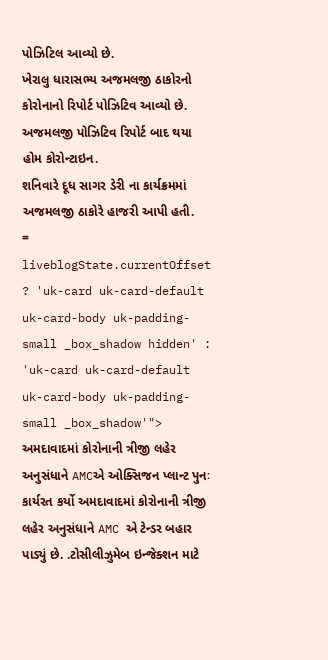પોઝિટિલ આવ્યો છે.
ખેરાલુ ધારાસભ્ય અજમલજી ઠાકોરનો કોરોનાનો રિપોર્ટ પોઝિટિવ આવ્યો છે. અજમલજી પોઝિટિવ રિપોર્ટ બાદ થયા હોમ કોરોન્ટાઇન.
શનિવારે દૂધ સાગર ડેરી ના કાર્યક્રમમાં અજમલજી ઠાકોરે હાજરી આપી હતી.
= liveblogState.currentOffset ? 'uk-card uk-card-default uk-card-body uk-padding-small _box_shadow hidden' : 'uk-card uk-card-default uk-card-body uk-padding-small _box_shadow'">
અમદાવાદમાં કોરોનાની ત્રીજી લહેર અનુસંધાને AMCએ ઓક્સિજન પ્લાન્ટ પુનઃ કાર્યરત કર્યો અમદાવાદમાં કોરોનાની ત્રીજી લહેર અનુસંધાને AMC એ ટેન્ડર બહાર પાડ્યું છે. .ટોસીલીઝુમેબ ઇન્જેક્શન માટે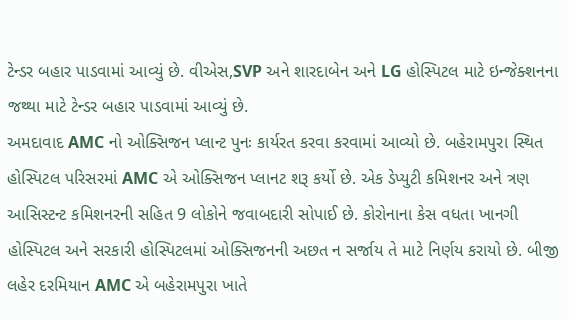ટેન્ડર બહાર પાડવામાં આવ્યું છે. વીએસ,SVP અને શારદાબેન અને LG હોસ્પિટલ માટે ઇન્જેક્શનના જથ્થા માટે ટેન્ડર બહાર પાડવામાં આવ્યું છે.
અમદાવાદ AMC નો ઓક્સિજન પ્લાન્ટ પુનઃ કાર્યરત કરવા કરવામાં આવ્યો છે. બહેરામપુરા સ્થિત હોસ્પિટલ પરિસરમાં AMC એ ઓક્સિજન પ્લાનટ શરૂ કર્યો છે. એક ડેપ્યુટી કમિશનર અને ત્રણ આસિસ્ટન્ટ કમિશનરની સહિત 9 લોકોને જવાબદારી સોપાઈ છે. કોરોનાના કેસ વધતા ખાનગી હોસ્પિટલ અને સરકારી હોસ્પિટલમાં ઓક્સિજનની અછત ન સર્જાય તે માટે નિર્ણય કરાયો છે. બીજી લહેર દરમિયાન AMC એ બહેરામપુરા ખાતે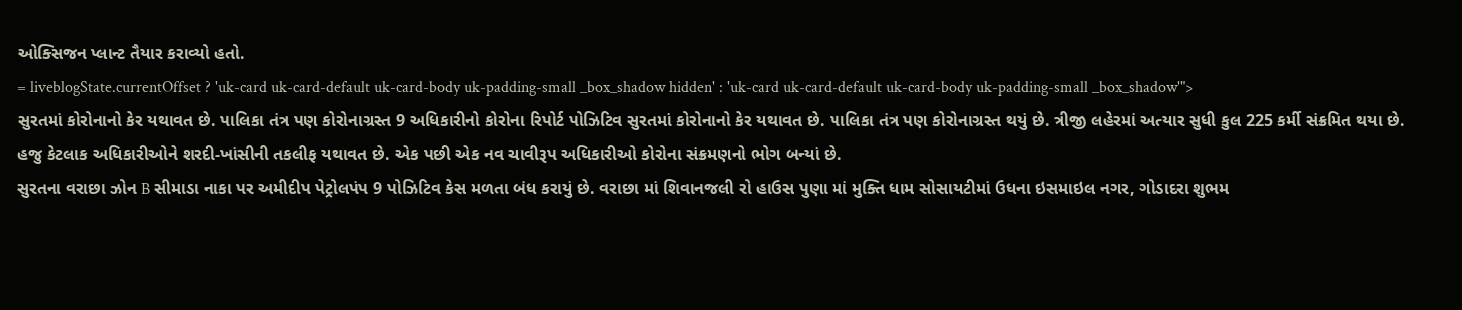ઓક્સિજન પ્લાન્ટ તૈયાર કરાવ્યો હતો.
= liveblogState.currentOffset ? 'uk-card uk-card-default uk-card-body uk-padding-small _box_shadow hidden' : 'uk-card uk-card-default uk-card-body uk-padding-small _box_shadow'">
સુરતમાં કોરોનાનો કેર યથાવત છે. પાલિકા તંત્ર પણ કોરોનાગ્રસ્ત 9 અધિકારીનો કોરોના રિપોર્ટ પોઝિટિવ સુરતમાં કોરોનાનો કેર યથાવત છે. પાલિકા તંત્ર પણ કોરોનાગ્રસ્ત થયું છે. ત્રીજી લહેરમાં અત્યાર સુધી કુલ 225 કર્મી સંક્રમિત થયા છે. હજુ કેટલાક અધિકારીઓને શરદી-ખાંસીની તકલીફ યથાવત છે. એક પછી એક નવ ચાવીરૂપ અધિકારીઓ કોરોના સંક્રમણનો ભોગ બન્યાં છે.
સુરતના વરાછા ઝોન B સીમાડા નાકા પર અમીદીપ પેટ્રોલપંપ 9 પોઝિટિવ કેસ મળતા બંધ કરાયું છે. વરાછા માં શિવાનજલી રો હાઉસ પુણા માં મુક્તિ ધામ સોસાયટીમાં ઉધના ઇસમાઇલ નગર, ગોડાદરા શુભમ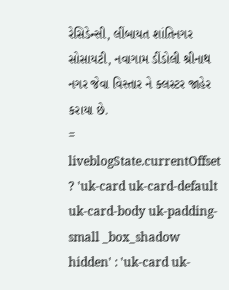રેસિડેન્સી, લીંબાયત શાંતિનગર સોસાયટી, નવાગામ ડીંડોલી શ્રીનાથ નગર જેવા વિસ્તાર ને ક્લસ્ટર જાહેર કરાયા છે.
= liveblogState.currentOffset ? 'uk-card uk-card-default uk-card-body uk-padding-small _box_shadow hidden' : 'uk-card uk-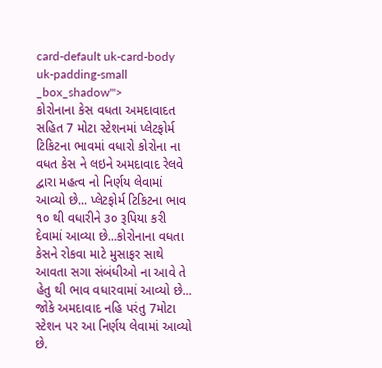card-default uk-card-body uk-padding-small _box_shadow'">
કોરોનાના કેસ વધતા અમદાવાદત સહિત 7 મોટા સ્ટેશનમાં પ્લેટફોર્મ ટિકિટના ભાવમાં વધારો કોરોના ના વધત કેસ ને લઇને અમદાવાદ રેલવે દ્વારા મહત્વ નો નિર્ણય લેવામાં આવ્યો છે... પ્લેટફોર્મ ટિકિટના ભાવ ૧૦ થી વધારીને ૩૦ રૂપિયા કરી દેવામાં આવ્યા છે...કોરોનાના વધતા કેસને રોકવા માટે મુસાફર સાથે આવતા સગા સંબંધીઓ ના આવે તે હેતુ થી ભાવ વધારવામાં આવ્યો છે... જોકે અમદાવાદ નહિ પરંતુ 7મોટા સ્ટેશન પર આ નિર્ણય લેવામાં આવ્યો છે.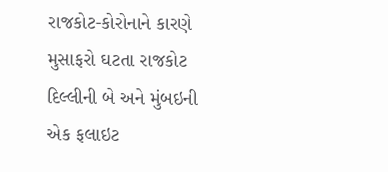રાજકોટ-કોરોનાને કારણે મુસાફરો ઘટતા રાજકોટ દિલ્લીની બે અને મુંબઇની એક ફલાઇટ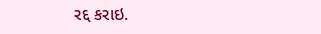રદ્દ કરાઇ.